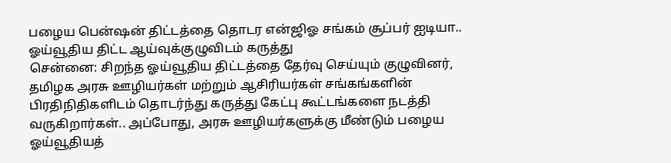பழைய பென்ஷன் திட்டத்தை தொடர என்ஜிஓ சங்கம் சூப்பர் ஐடியா.. ஓய்வூதிய திட்ட ஆய்வுக்குழுவிடம் கருத்து
சென்னை: சிறந்த ஓய்வூதிய திட்டத்தை தேர்வு செய்யும் குழுவினர், தமிழக அரசு ஊழியர்கள் மற்றும் ஆசிரியர்கள் சங்கங்களின் பிரதிநிதிகளிடம் தொடர்ந்து கருத்து கேட்பு கூட்டங்களை நடத்தி வருகிறார்கள்.. அப்போது, அரசு ஊழியர்களுக்கு மீண்டும் பழைய ஓய்வூதியத்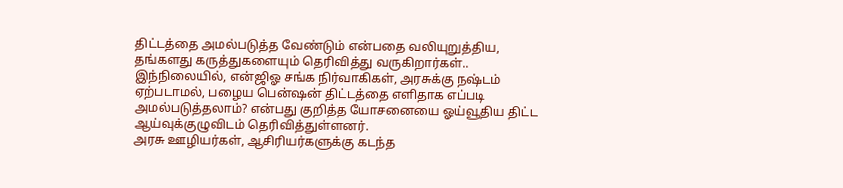திட்டத்தை அமல்படுத்த வேண்டும் என்பதை வலியுறுத்திய, தங்களது கருத்துகளையும் தெரிவித்து வருகிறார்கள்.. இந்நிலையில், என்ஜிஓ சங்க நிர்வாகிகள், அரசுக்கு நஷ்டம் ஏற்படாமல், பழைய பென்ஷன் திட்டத்தை எளிதாக எப்படி அமல்படுத்தலாம்? என்பது குறித்த யோசனையை ஓய்வூதிய திட்ட ஆய்வுக்குழுவிடம் தெரிவித்துள்ளனர்.
அரசு ஊழியர்கள், ஆசிரியர்களுக்கு கடந்த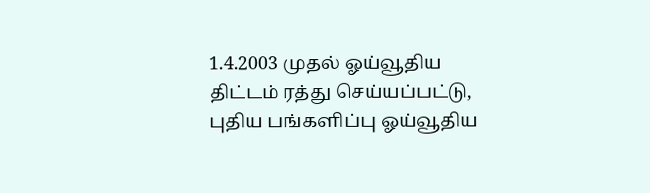1.4.2003 முதல் ஓய்வூதிய திட்டம் ரத்து செய்யப்பட்டு, புதிய பங்களிப்பு ஓய்வூதிய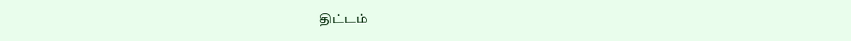திட்டம்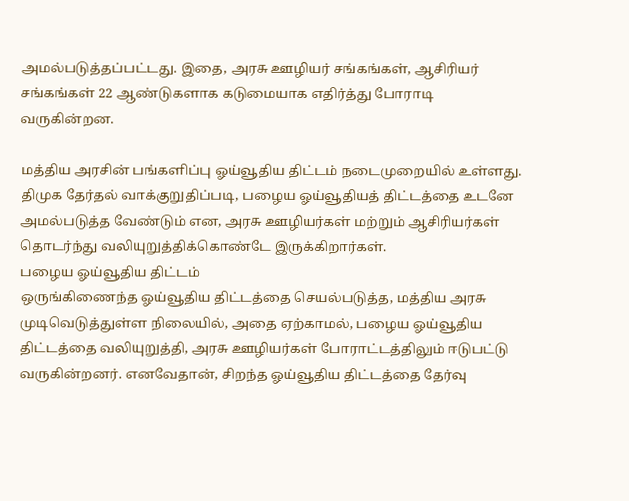அமல்படுத்தப்பட்டது. இதை, அரசு ஊழியர் சங்கங்கள், ஆசிரியர் சங்கங்கள் 22 ஆண்டுகளாக கடுமையாக எதிர்த்து போராடி வருகின்றன.

மத்திய அரசின் பங்களிப்பு ஓய்வூதிய திட்டம் நடைமுறையில் உள்ளது. திமுக தேர்தல் வாக்குறுதிப்படி, பழைய ஓய்வூதியத் திட்டத்தை உடனே அமல்படுத்த வேண்டும் என, அரசு ஊழியர்கள் மற்றும் ஆசிரியர்கள் தொடர்ந்து வலியுறுத்திக்கொண்டே இருக்கிறார்கள்.
பழைய ஓய்வூதிய திட்டம்
ஒருங்கிணைந்த ஓய்வூதிய திட்டத்தை செயல்படுத்த, மத்திய அரசு முடிவெடுத்துள்ள நிலையில், அதை ஏற்காமல், பழைய ஓய்வூதிய திட்டத்தை வலியுறுத்தி, அரசு ஊழியர்கள் போராட்டத்திலும் ஈடுபட்டு வருகின்றனர். எனவேதான், சிறந்த ஓய்வூதிய திட்டத்தை தேர்வு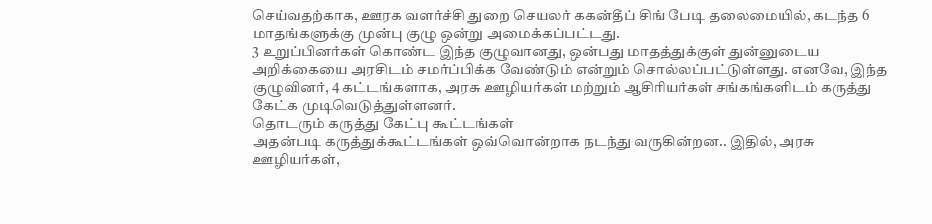செய்வதற்காக, ஊரக வளர்ச்சி துறை செயலர் ககன்தீப் சிங் பேடி தலைமையில், கடந்த 6 மாதங்களுக்கு முன்பு குழு ஒன்று அமைக்கப்பட்டது.
3 உறுப்பினர்கள் கொண்ட இந்த குழுவானது, ஒன்பது மாதத்துக்குள் துன்னுடைய அறிக்கையை அரசிடம் சமர்ப்பிக்க வேண்டும் என்றும் சொல்லப்பட்டுள்ளது. எனவே, இந்த குழுவினர், 4 கட்டங்களாக, அரசு ஊழியர்கள் மற்றும் ஆசிரியர்கள் சங்கங்களிடம் கருத்து கேட்க முடிவெடுத்துள்ளனர்.
தொடரும் கருத்து கேட்பு கூட்டங்கள்
அதன்படி கருத்துக்கூட்டங்கள் ஒவ்வொன்றாக நடந்து வருகின்றன.. இதில், அரசு ஊழியர்கள்,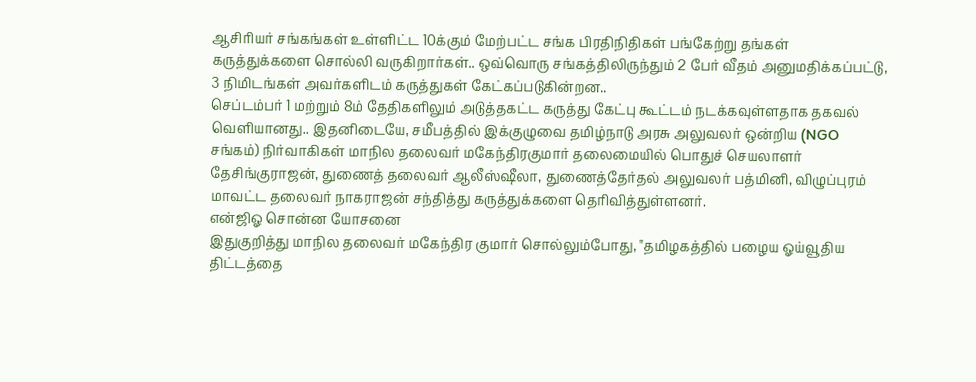ஆசிரியர் சங்கங்கள் உள்ளிட்ட 10க்கும் மேற்பட்ட சங்க பிரதிநிதிகள் பங்கேற்று தங்கள் கருத்துக்களை சொல்லி வருகிறார்கள்.. ஒவ்வொரு சங்கத்திலிருந்தும் 2 பேர் வீதம் அனுமதிக்கப்பட்டு, 3 நிமிடங்கள் அவர்களிடம் கருத்துகள் கேட்கப்படுகின்றன..
செப்டம்பர் 1 மற்றும் 8ம் தேதிகளிலும் அடுத்தகட்ட கருத்து கேட்பு கூட்டம் நடக்கவுள்ளதாக தகவல் வெளியானது.. இதனிடையே, சமீபத்தில் இக்குழுவை தமிழ்நாடு அரசு அலுவலர் ஒன்றிய (NGO சங்கம்) நிர்வாகிகள் மாநில தலைவர் மகேந்திரகுமார் தலைமையில் பொதுச் செயலாளர் தேசிங்குராஜன், துணைத் தலைவர் ஆலீஸ்ஷீலா, துணைத்தேர்தல் அலுவலர் பத்மினி, விழுப்புரம் மாவட்ட தலைவர் நாகராஜன் சந்தித்து கருத்துக்களை தெரிவித்துள்ளனர்.
என்ஜிஓ சொன்ன யோசனை
இதுகுறித்து மாநில தலைவர் மகேந்திர குமார் சொல்லும்போது, "தமிழகத்தில் பழைய ஓய்வூதிய திட்டத்தை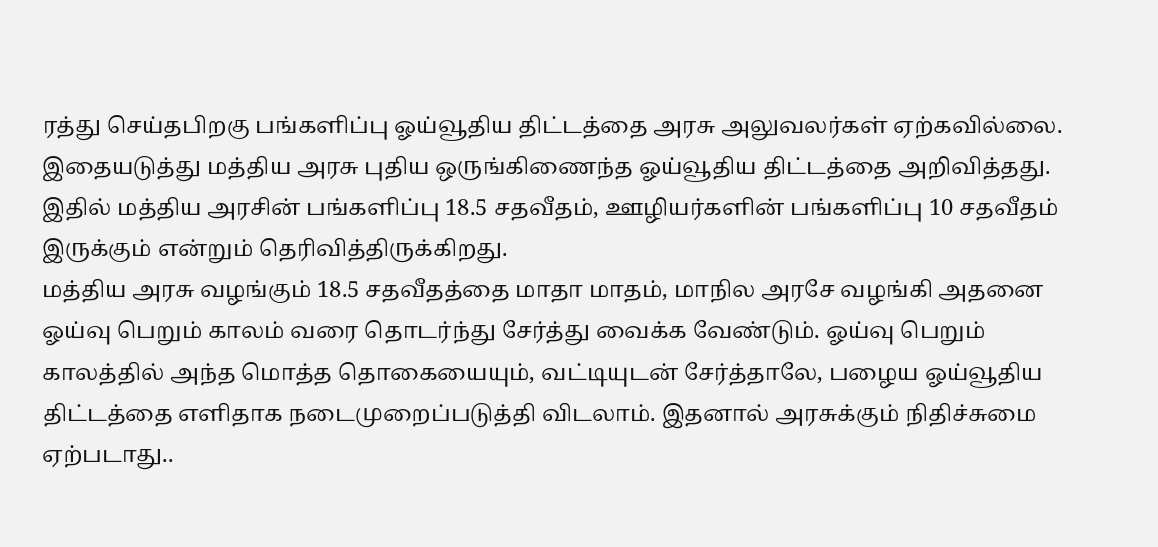ரத்து செய்தபிறகு பங்களிப்பு ஓய்வூதிய திட்டத்தை அரசு அலுவலர்கள் ஏற்கவில்லை. இதையடுத்து மத்திய அரசு புதிய ஒருங்கிணைந்த ஓய்வூதிய திட்டத்தை அறிவித்தது. இதில் மத்திய அரசின் பங்களிப்பு 18.5 சதவீதம், ஊழியர்களின் பங்களிப்பு 10 சதவீதம் இருக்கும் என்றும் தெரிவித்திருக்கிறது.
மத்திய அரசு வழங்கும் 18.5 சதவீதத்தை மாதா மாதம், மாநில அரசே வழங்கி அதனை ஓய்வு பெறும் காலம் வரை தொடர்ந்து சேர்த்து வைக்க வேண்டும். ஓய்வு பெறும் காலத்தில் அந்த மொத்த தொகையையும், வட்டியுடன் சேர்த்தாலே, பழைய ஓய்வூதிய திட்டத்தை எளிதாக நடைமுறைப்படுத்தி விடலாம். இதனால் அரசுக்கும் நிதிச்சுமை ஏற்படாது..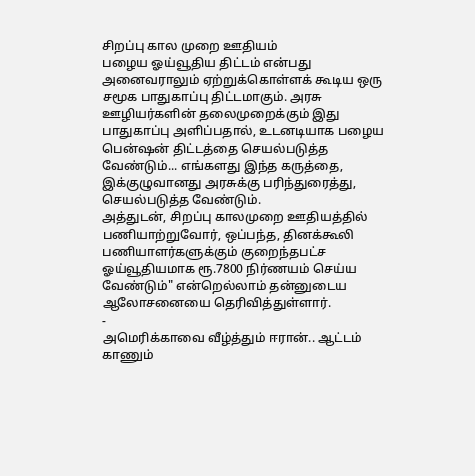சிறப்பு கால முறை ஊதியம்
பழைய ஓய்வூதிய திட்டம் என்பது அனைவராலும் ஏற்றுக்கொள்ளக் கூடிய ஒரு சமூக பாதுகாப்பு திட்டமாகும். அரசு ஊழியர்களின் தலைமுறைக்கும் இது பாதுகாப்பு அளிப்பதால், உடனடியாக பழைய பென்ஷன் திட்டத்தை செயல்படுத்த வேண்டும்... எங்களது இந்த கருத்தை, இக்குழுவானது அரசுக்கு பரிந்துரைத்து, செயல்படுத்த வேண்டும்.
அத்துடன், சிறப்பு காலமுறை ஊதியத்தில் பணியாற்றுவோர், ஒப்பந்த, தினக்கூலி பணியாளர்களுக்கும் குறைந்தபட்ச ஓய்வூதியமாக ரூ.7800 நிர்ணயம் செய்ய வேண்டும்" என்றெல்லாம் தன்னுடைய ஆலோசனையை தெரிவித்துள்ளார்.
-
அமெரிக்காவை வீழ்த்தும் ஈரான்.. ஆட்டம் காணும்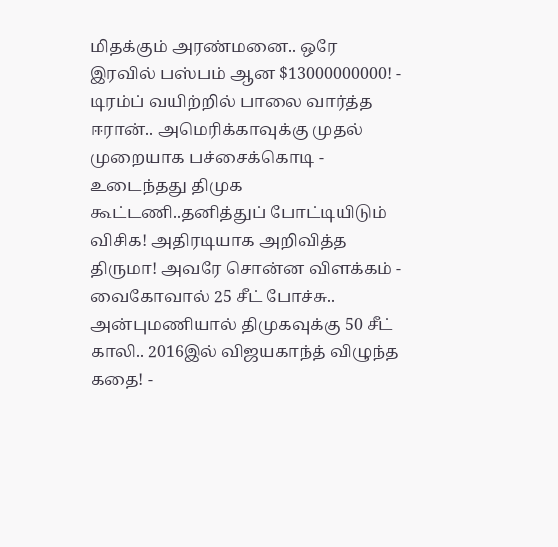மிதக்கும் அரண்மனை.. ஒரே இரவில் பஸ்பம் ஆன $13000000000! -
டிரம்ப் வயிற்றில் பாலை வார்த்த ஈரான்.. அமெரிக்காவுக்கு முதல் முறையாக பச்சைக்கொடி -
உடைந்தது திமுக கூட்டணி..தனித்துப் போட்டியிடும் விசிக! அதிரடியாக அறிவித்த திருமா! அவரே சொன்ன விளக்கம் -
வைகோவால் 25 சீட் போச்சு.. அன்புமணியால் திமுகவுக்கு 50 சீட் காலி.. 2016இல் விஜயகாந்த் விழுந்த கதை! -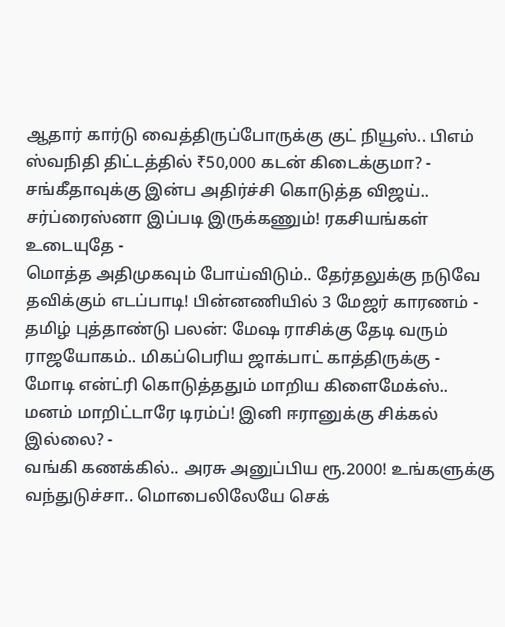ஆதார் கார்டு வைத்திருப்போருக்கு குட் நியூஸ்.. பிஎம் ஸ்வநிதி திட்டத்தில் ₹50,000 கடன் கிடைக்குமா? -
சங்கீதாவுக்கு இன்ப அதிர்ச்சி கொடுத்த விஜய்.. சர்ப்ரைஸ்னா இப்படி இருக்கணும்! ரகசியங்கள் உடையுதே -
மொத்த அதிமுகவும் போய்விடும்.. தேர்தலுக்கு நடுவே தவிக்கும் எடப்பாடி! பின்னணியில் 3 மேஜர் காரணம் -
தமிழ் புத்தாண்டு பலன்: மேஷ ராசிக்கு தேடி வரும் ராஜயோகம்.. மிகப்பெரிய ஜாக்பாட் காத்திருக்கு -
மோடி என்ட்ரி கொடுத்ததும் மாறிய கிளைமேக்ஸ்.. மனம் மாறிட்டாரே டிரம்ப்! இனி ஈரானுக்கு சிக்கல் இல்லை? -
வங்கி கணக்கில்.. அரசு அனுப்பிய ரூ.2000! உங்களுக்கு வந்துடுச்சா.. மொபைலிலேயே செக்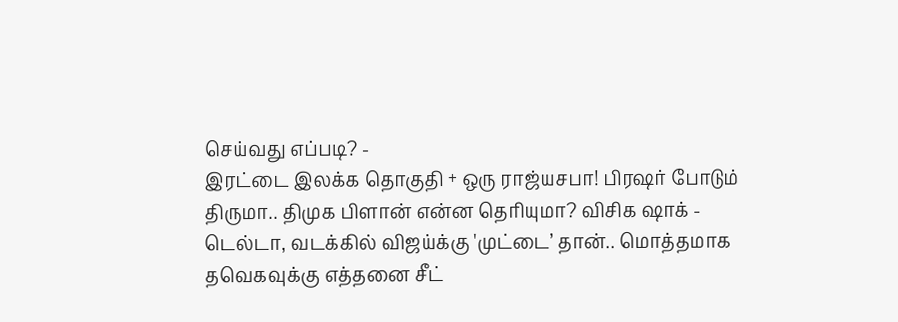செய்வது எப்படி? -
இரட்டை இலக்க தொகுதி + ஒரு ராஜ்யசபா! பிரஷர் போடும் திருமா.. திமுக பிளான் என்ன தெரியுமா? விசிக ஷாக் -
டெல்டா, வடக்கில் விஜய்க்கு 'முட்டை’ தான்.. மொத்தமாக தவெகவுக்கு எத்தனை சீட்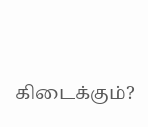கிடைக்கும்?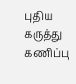புதிய கருத்து கணிப்பு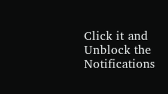Click it and Unblock the Notifications